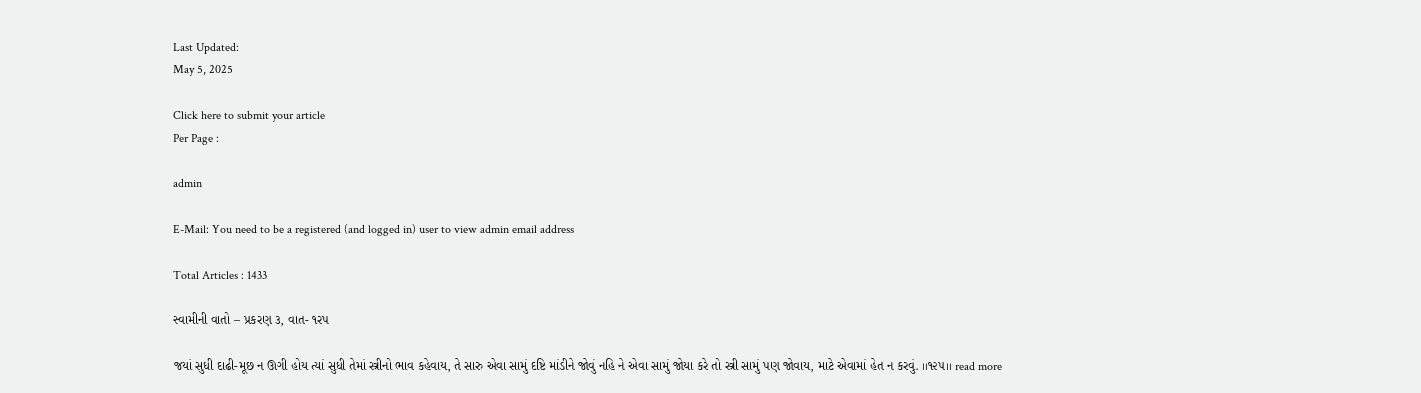Last Updated:
May 5, 2025

Click here to submit your article
Per Page :

admin

E-Mail: You need to be a registered (and logged in) user to view admin email address

Total Articles : 1433

સ્વામીની વાતો – પ્રકરણ ૩, વાત- ૧રપ

જયાં સુધી દાઢી-મૂછ ન ઊગી હોય ત્યાં સુધી તેમાં સ્ત્રીનો ભાવ કહેવાય, તે સારુ એવા સામું દષ્ટિ માંડીને જોવું નહિ ને એવા સામું જોયા કરે તો સ્ત્રી સામું પણ જોવાય, માટે એવામાં હેત ન કરવું. ।।૧૨૫।। read more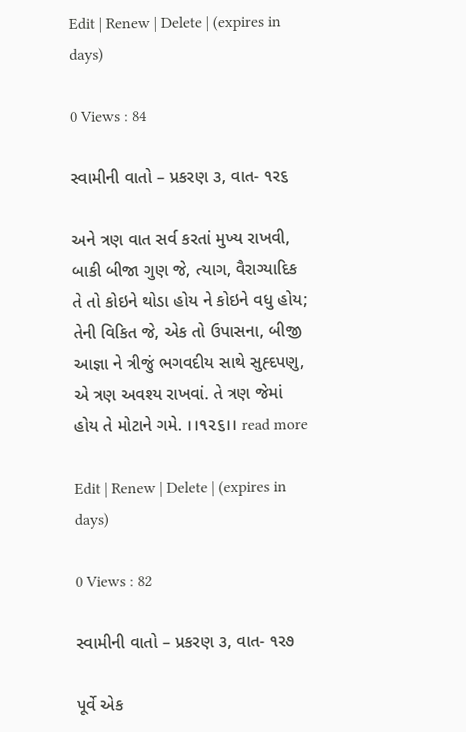Edit | Renew | Delete | (expires in days)

0 Views : 84

સ્વામીની વાતો – પ્રકરણ ૩, વાત- ૧ર૬

અને ત્રણ વાત સર્વ કરતાં મુખ્ય રાખવી, બાકી બીજા ગુણ જે, ત્યાગ, વૈરાગ્યાદિક તે તો કોઇને થોડા હોય ને કોઇને વધુ હોય; તેની વિકિત જે, એક તો ઉપાસના, બીજી આજ્ઞા ને ત્રીજું ભગવદીય સાથે સુહ્દપણુ, એ ત્રણ અવશ્ય રાખવાં. તે ત્રણ જેમાં હોય તે મોટાને ગમે. ।।૧૨૬।। read more

Edit | Renew | Delete | (expires in days)

0 Views : 82

સ્વામીની વાતો – પ્રકરણ ૩, વાત- ૧ર૭

પૂર્વે એક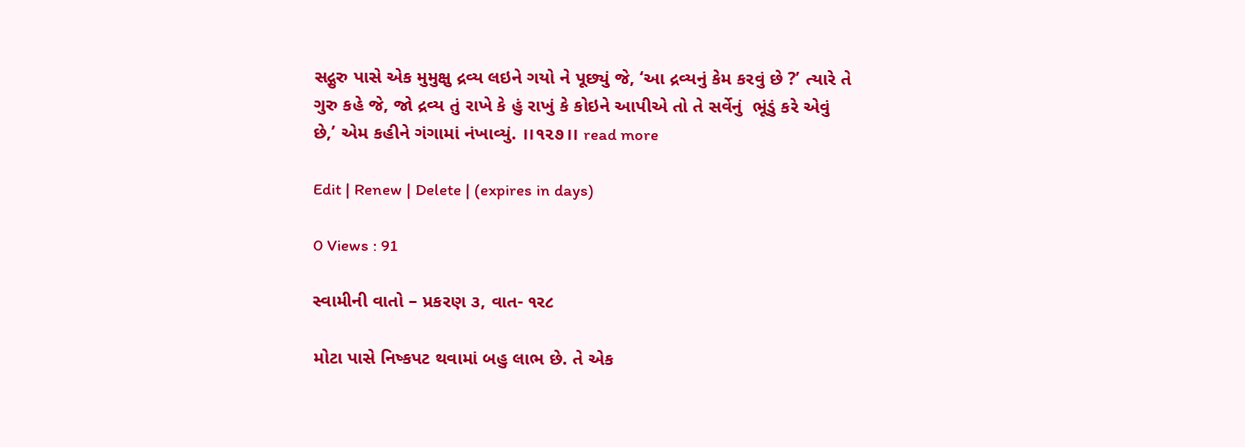સદ્ગુરુ પાસે એક મુમુક્ષુ દ્રવ્ય લઇને ગયો ને પૂછ્યું જે, ‘આ દ્રવ્યનું કેમ કરવું છે ?’ ત્યારે તે ગુરુ કહે જે, જો દ્રવ્ય તું રાખે કે હું રાખું કે કોઇને આપીએ તો તે સર્વેનું  ભૂંડું કરે એવું છે,’ એમ કહીને ગંગામાં નંખાવ્યું. ।।૧૨૭।। read more

Edit | Renew | Delete | (expires in days)

0 Views : 91

સ્વામીની વાતો – પ્રકરણ ૩, વાત- ૧ર૮

મોટા પાસે નિષ્કપટ થવામાં બહુ લાભ છે. તે એક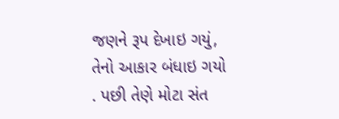જણને રૂપ દેખાઇ ગયું, તેનો આકાર બંધાઇ ગયો  . પછી તેણે મોટા સંત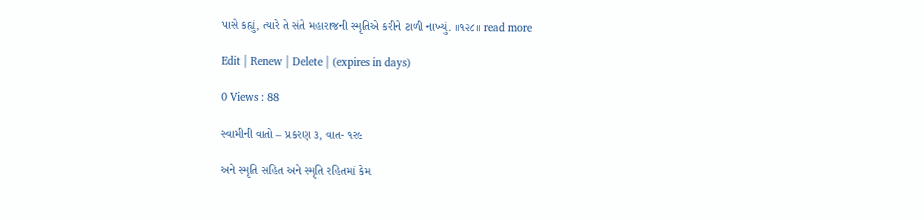પાસે કહ્યું, ત્યારે તે સંતે મહારાજની સ્મૃતિએ કરીને ટાળી નાખ્યું. ।।૧૨૮।। read more

Edit | Renew | Delete | (expires in days)

0 Views : 88

સ્વામીની વાતો – પ્રકરણ ૩, વાત- ૧ર૯

અને સ્મૃતિ સહિત અને સ્મૃતિ રહિતમાં કેમ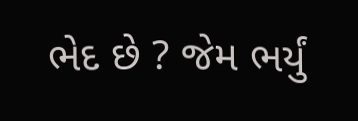ભેદ છે ? જેમ ભર્યું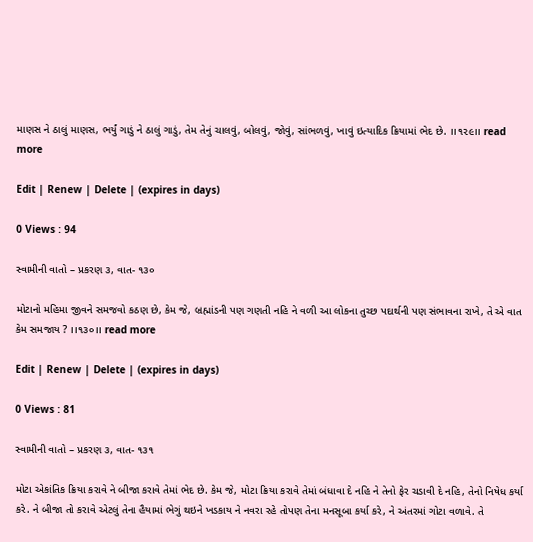માણસ ને ઠાલું માણસ, ભર્યું ગાડું ને ઠાલું ગાડું, તેમ તેનું ચાલવું, બોલવું, જોવું, સાંભળવું, ખાવું ઇત્યાદિક ક્રિયામાં ભેદ છે. ।।૧૨૯।। read more

Edit | Renew | Delete | (expires in days)

0 Views : 94

સ્વામીની વાતો – પ્રકરણ ૩, વાત- ૧૩૦

મોટાનો મહિમા જીવને સમજવો કઠણ છે, કેમ જે, બ્રહ્માંડની પણ ગણતી નહિ ને વળી આ લોકના તુચ્છ પદાર્થની પણ સંભાવના રાખે, તે એ વાત કેમ સમજાય ? ।।૧૩૦।। read more

Edit | Renew | Delete | (expires in days)

0 Views : 81

સ્વામીની વાતો – પ્રકરણ ૩, વાત- ૧૩૧

મોટા એકાંતિક ક્રિયા કરાવે ને બીજા કરાવે તેમાં ભેદ છે. કેમ જે, મોટા ક્રિયા કરાવે તેમાં બંધાવા દે નહિ ને તેનો ફેર ચડાવી દે નહિ, તેનો નિષેધ કર્યા કરે. ને બીજા તો કરાવે એટલું તેના હૈયામાં ભેગું થઇને ખડકાય ને નવરા રહે તોપણ તેના મનસૂબા કર્યા કરે, ને અંતરમાં ગોટા વળાવે. તે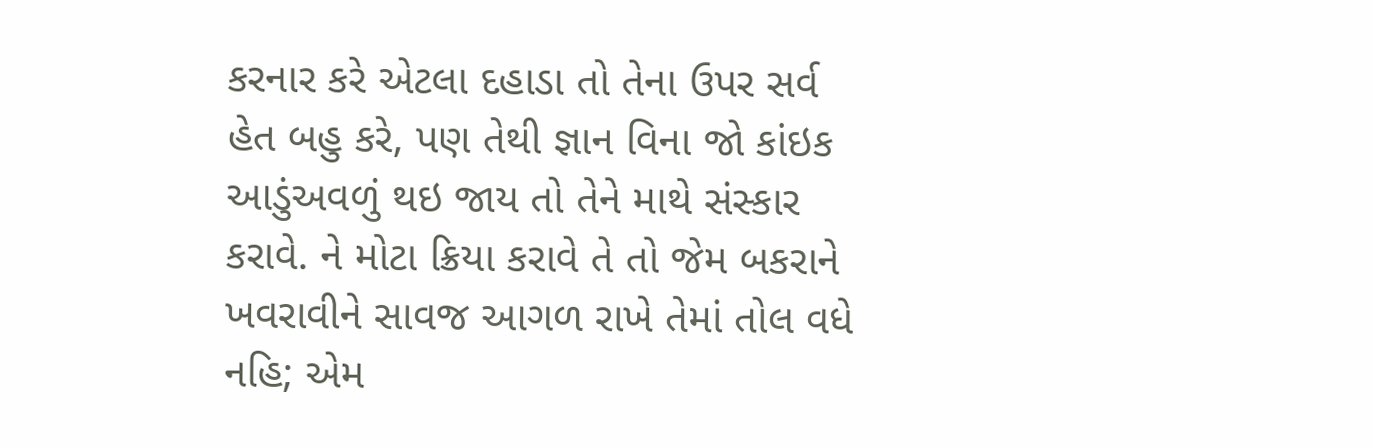કરનાર કરે એટલા દહાડા તો તેના ઉપર સર્વ હેત બહુ કરે, પણ તેથી જ્ઞાન વિના જો કાંઇક આડુંઅવળું થઇ જાય તો તેને માથે સંસ્કાર કરાવે. ને મોટા ક્રિયા કરાવે તે તો જેમ બકરાને ખવરાવીને સાવજ આગળ રાખે તેમાં તોલ વધે નહિ; એમ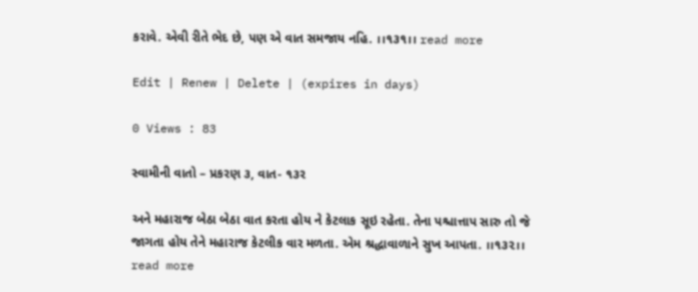કરાવે. એવી રીતે ભેદ છે, પણ એ વાત સમજાય નહિ. ।।૧૩૧।। read more

Edit | Renew | Delete | (expires in days)

0 Views : 83

સ્વામીની વાતો – પ્રકરણ ૩, વાત- ૧૩ર

અને મહારાજ બેઠા બેઠા વાત કરતા હોય ને કેટલાક સૂઇ રહેતા. તેના પશ્ચાત્તાપ સારુ તો જે જાગતા હોય તેને મહારાજ કેટલીક વાર મળતા. એમ શ્રદ્ધાવાળાને સુખ આપતા. ।।૧૩૨।। read more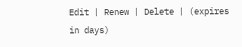Edit | Renew | Delete | (expires in days)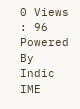0 Views : 96
Powered By Indic IME